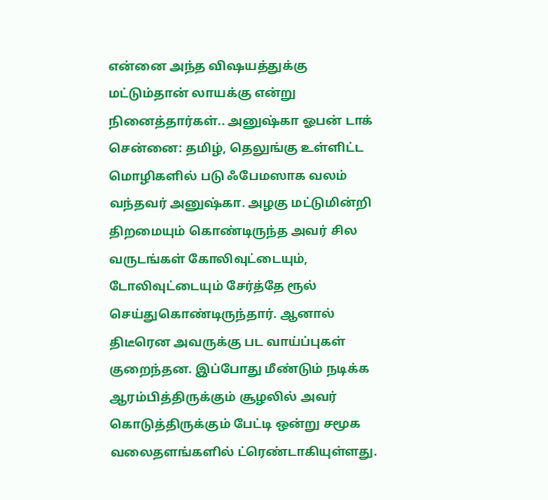என்னை அந்த விஷயத்துக்கு மட்டும்தான் லாயக்கு என்று நினைத்தார்கள்.. அனுஷ்கா ஓபன் டாக்
சென்னை: தமிழ், தெலுங்கு உள்ளிட்ட மொழிகளில் படு ஃபேமஸாக வலம் வந்தவர் அனுஷ்கா. அழகு மட்டுமின்றி திறமையும் கொண்டிருந்த அவர் சில வருடங்கள் கோலிவுட்டையும், டோலிவுட்டையும் சேர்த்தே ரூல் செய்துகொண்டிருந்தார். ஆனால் திடீரென அவருக்கு பட வாய்ப்புகள் குறைந்தன. இப்போது மீண்டும் நடிக்க ஆரம்பித்திருக்கும் சூழலில் அவர் கொடுத்திருக்கும் பேட்டி ஒன்று சமூக வலைதளங்களில் ட்ரெண்டாகியுள்ளது.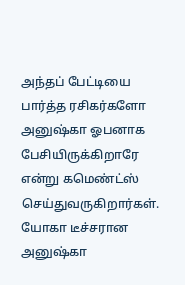அந்தப் பேட்டியை பார்த்த ரசிகர்களோ அனுஷ்கா ஓபனாக பேசியிருக்கிறாரே என்று கமெண்ட்ஸ் செய்துவருகிறார்கள்.
யோகா டீச்சரான அனுஷ்கா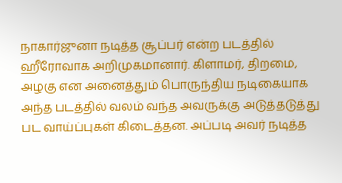நாகார்ஜுனா நடித்த சூப்பர் என்ற படத்தில் ஹீரோவாக அறிமுகமானார். கிளாமர், திறமை, அழகு என அனைத்தும் பொருந்திய நடிகையாக அந்த படத்தில் வலம் வந்த அவருக்கு அடுத்தடுத்து பட வாய்ப்புகள் கிடைத்தன. அப்படி அவர் நடித்த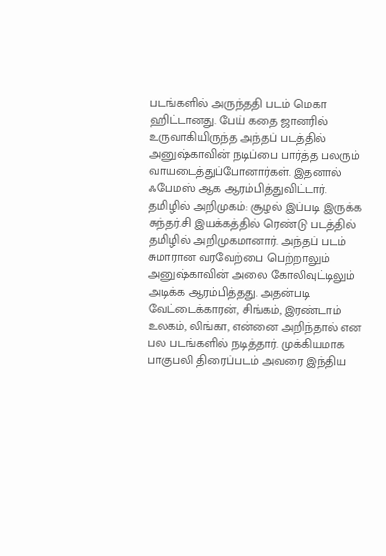படங்களில் அருந்ததி படம் மெகா ஹிட்டானது. பேய் கதை ஜானரில் உருவாகியிருந்த அந்தப் படத்தில் அனுஷ்காவின் நடிப்பை பார்த்த பலரும் வாயடைத்துப்போனார்கள். இதனால் ஃபேமஸ் ஆக ஆரம்பித்துவிட்டார்.
தமிழில் அறிமுகம்: சூழல் இப்படி இருக்க சுந்தர்.சி இயக்கத்தில் ரெண்டு படத்தில் தமிழில் அறிமுகமானார். அந்தப் படம் சுமாரான வரவேற்பை பெற்றாலும் அனுஷ்காவின் அலை கோலிவுட்டிலும் அடிக்க ஆரம்பித்தது. அதன்படி வேட்டைக்காரன், சிங்கம், இரண்டாம் உலகம், லிங்கா, என்னை அறிந்தால் என பல படங்களில் நடித்தார். முக்கியமாக பாகுபலி திரைப்படம் அவரை இந்திய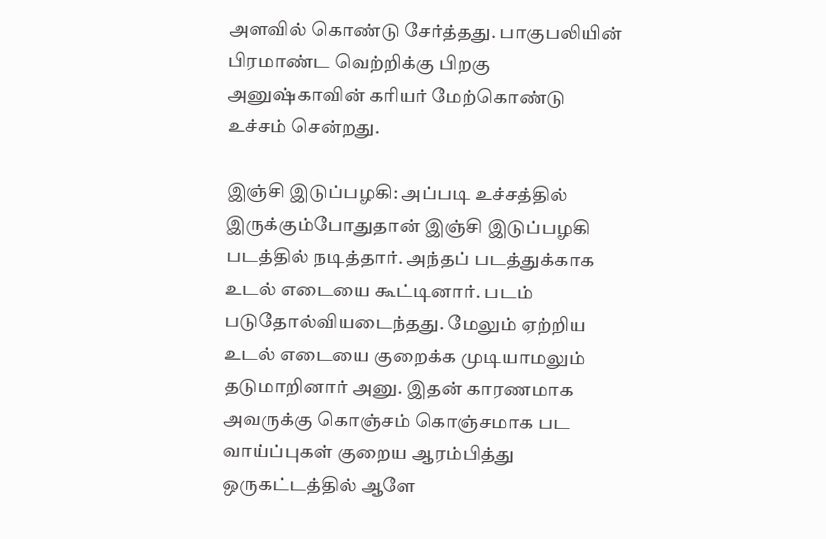அளவில் கொண்டு சேர்த்தது. பாகுபலியின் பிரமாண்ட வெற்றிக்கு பிறகு அனுஷ்காவின் கரியர் மேற்கொண்டு உச்சம் சென்றது.

இஞ்சி இடுப்பழகி: அப்படி உச்சத்தில் இருக்கும்போதுதான் இஞ்சி இடுப்பழகி படத்தில் நடித்தார். அந்தப் படத்துக்காக உடல் எடையை கூட்டினார். படம் படுதோல்வியடைந்தது. மேலும் ஏற்றிய உடல் எடையை குறைக்க முடியாமலும் தடுமாறினார் அனு. இதன் காரணமாக அவருக்கு கொஞ்சம் கொஞ்சமாக பட வாய்ப்புகள் குறைய ஆரம்பித்து ஒருகட்டத்தில் ஆளே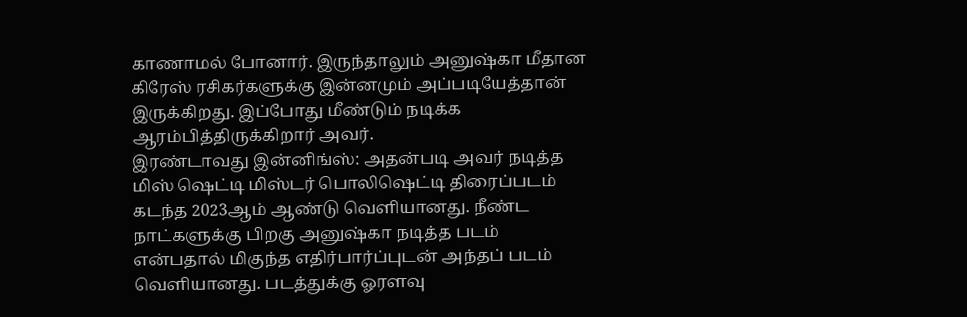காணாமல் போனார். இருந்தாலும் அனுஷ்கா மீதான கிரேஸ் ரசிகர்களுக்கு இன்னமும் அப்படியேத்தான் இருக்கிறது. இப்போது மீண்டும் நடிக்க ஆரம்பித்திருக்கிறார் அவர்.
இரண்டாவது இன்னிங்ஸ்: அதன்படி அவர் நடித்த மிஸ் ஷெட்டி மிஸ்டர் பொலிஷெட்டி திரைப்படம் கடந்த 2023ஆம் ஆண்டு வெளியானது. நீண்ட நாட்களுக்கு பிறகு அனுஷ்கா நடித்த படம் என்பதால் மிகுந்த எதிர்பார்ப்புடன் அந்தப் படம் வெளியானது. படத்துக்கு ஓரளவு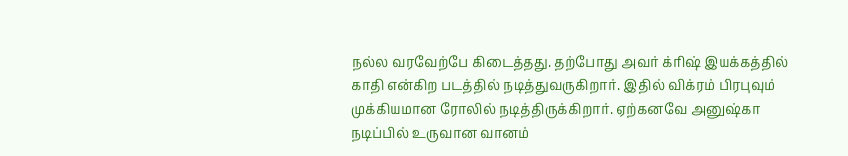நல்ல வரவேற்பே கிடைத்தது. தற்போது அவர் க்ரிஷ் இயக்கத்தில் காதி என்கிற படத்தில் நடித்துவருகிறார். இதில் விக்ரம் பிரபுவும் முக்கியமான ரோலில் நடித்திருக்கிறார். ஏற்கனவே அனுஷ்கா நடிப்பில் உருவான வானம்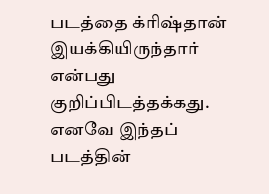படத்தை க்ரிஷ்தான் இயக்கியிருந்தார் என்பது குறிப்பிடத்தக்கது. எனவே இந்தப் படத்தின்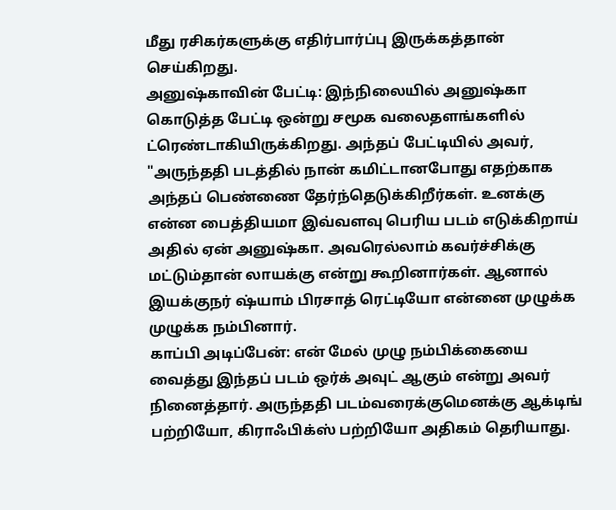மீது ரசிகர்களுக்கு எதிர்பார்ப்பு இருக்கத்தான் செய்கிறது.
அனுஷ்காவின் பேட்டி: இந்நிலையில் அனுஷ்கா கொடுத்த பேட்டி ஒன்று சமூக வலைதளங்களில் ட்ரெண்டாகியிருக்கிறது. அந்தப் பேட்டியில் அவர், "அருந்ததி படத்தில் நான் கமிட்டானபோது எதற்காக அந்தப் பெண்ணை தேர்ந்தெடுக்கிறீர்கள். உனக்கு என்ன பைத்தியமா இவ்வளவு பெரிய படம் எடுக்கிறாய் அதில் ஏன் அனுஷ்கா. அவரெல்லாம் கவர்ச்சிக்கு மட்டும்தான் லாயக்கு என்று கூறினார்கள். ஆனால் இயக்குநர் ஷ்யாம் பிரசாத் ரெட்டியோ என்னை முழுக்க முழுக்க நம்பினார்.
காப்பி அடிப்பேன்: என் மேல் முழு நம்பிக்கையை வைத்து இந்தப் படம் ஒர்க் அவுட் ஆகும் என்று அவர் நினைத்தார். அருந்ததி படம்வரைக்குமெனக்கு ஆக்டிங் பற்றியோ, கிராஃபிக்ஸ் பற்றியோ அதிகம் தெரியாது.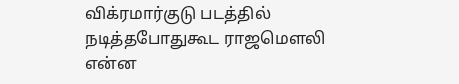விக்ரமார்குடு படத்தில் நடித்தபோதுகூட ராஜமௌலி என்ன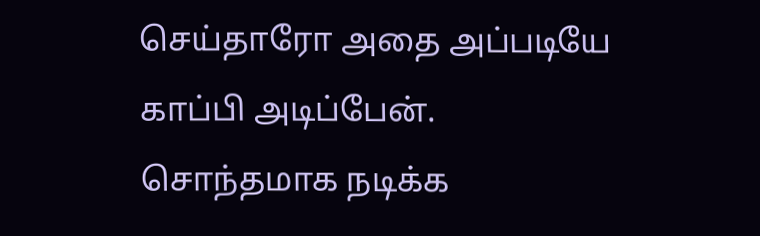செய்தாரோ அதை அப்படியே காப்பி அடிப்பேன். சொந்தமாக நடிக்க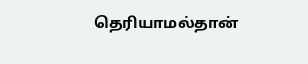தெரியாமல்தான்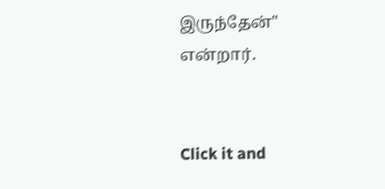இருந்தேன்" என்றார்.


Click it and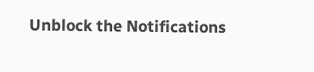Unblock the Notifications